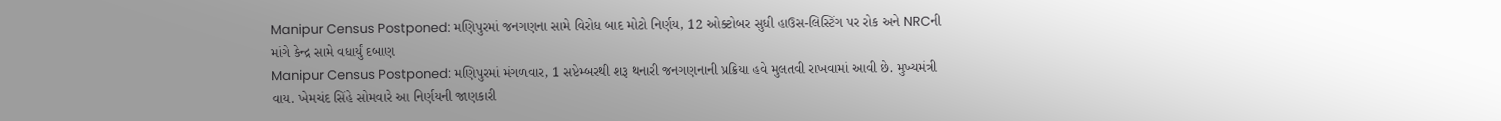Manipur Census Postponed: મણિપુરમાં જનગણના સામે વિરોધ બાદ મોટો નિર્ણય, 12 ઓક્ટોબર સુધી હાઉસ-લિસ્ટિંગ પર રોક અને NRCની માંગે કેન્દ્ર સામે વધાર્યું દબાણ
Manipur Census Postponed: મણિપુરમાં મંગળવાર, 1 સપ્ટેમ્બરથી શરૂ થનારી જનગણનાની પ્રક્રિયા હવે મુલતવી રાખવામાં આવી છે. મુખ્યમંત્રી વાય. ખેમચંદ સિંહે સોમવારે આ નિર્ણયની જાણકારી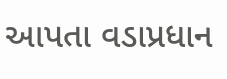આપતા વડાપ્રધાન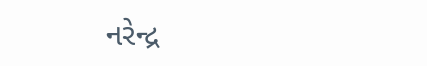નરેન્દ્ર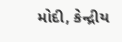મોદી, કેન્દ્રીય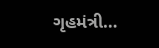ગૃહમંત્રી…